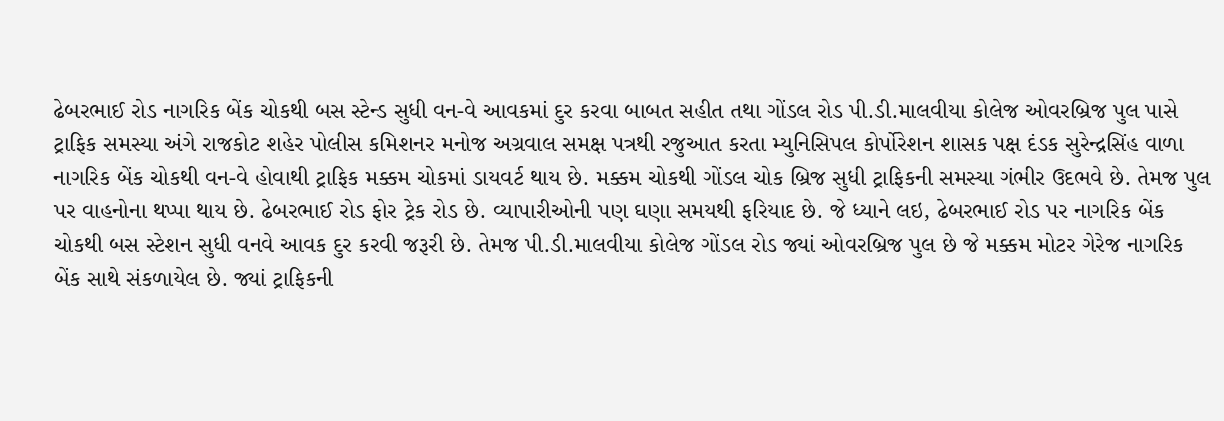ઢેબરભાઈ રોડ નાગરિક બેંક ચોકથી બસ સ્ટેન્ડ સુધી વન-વે આવકમાં દુર કરવા બાબત સહીત તથા ગોંડલ રોડ પી.ડી.માલવીયા કોલેજ ઓવરબ્રિજ પુલ પાસે ટ્રાફિક સમસ્યા અંગે રાજકોટ શહેર પોલીસ કમિશનર મનોજ અગ્રવાલ સમક્ષ પત્રથી રજુઆત કરતા મ્યુનિસિપલ કોર્પોરેશન શાસક પક્ષ દંડક સુરેન્દ્રસિંહ વાળા
નાગરિક બેંક ચોકથી વન-વે હોવાથી ટ્રાફિક મક્કમ ચોકમાં ડાયવર્ટ થાય છે. મક્કમ ચોકથી ગોંડલ ચોક બ્રિજ સુધી ટ્રાફિકની સમસ્યા ગંભીર ઉદભવે છે. તેમજ પુલ પર વાહનોના થપ્પા થાય છે. ઢેબરભાઈ રોડ ફોર ટ્રેક રોડ છે. વ્યાપારીઓની પણ ઘણા સમયથી ફરિયાદ છે. જે ધ્યાને લઇ, ઢેબરભાઈ રોડ પર નાગરિક બેંક ચોકથી બસ સ્ટેશન સુધી વનવે આવક દુર કરવી જરૂરી છે. તેમજ પી.ડી.માલવીયા કોલેજ ગોંડલ રોડ જ્યાં ઓવરબ્રિજ પુલ છે જે મક્કમ મોટર ગેરેજ નાગરિક બેંક સાથે સંકળાયેલ છે. જ્યાં ટ્રાફિકની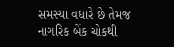સમસ્યા વધારે છે તેમજ નાગરિક બેંક ચોકથી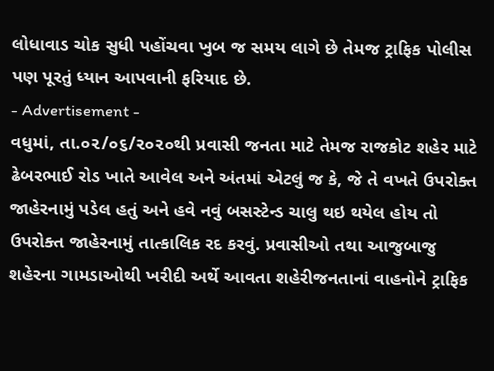લોધાવાડ ચોક સુધી પહોંચવા ખુબ જ સમય લાગે છે તેમજ ટ્રાફિક પોલીસ પણ પૂરતું ધ્યાન આપવાની ફરિયાદ છે.
- Advertisement -
વધુમાં, તા.૦૨/૦૬/૨૦૨૦થી પ્રવાસી જનતા માટે તેમજ રાજકોટ શહેર માટે ઢેબરભાઈ રોડ ખાતે આવેલ અને અંતમાં એટલું જ કે, જે તે વખતે ઉપરોક્ત જાહેરનામું પડેલ હતું અને હવે નવું બસસ્ટેન્ડ ચાલુ થઇ થયેલ હોય તો ઉપરોક્ત જાહેરનામું તાત્કાલિક રદ કરવું. પ્રવાસીઓ તથા આજુબાજુ શહેરના ગામડાઓથી ખરીદી અર્થે આવતા શહેરીજનતાનાં વાહનોને ટ્રાફિક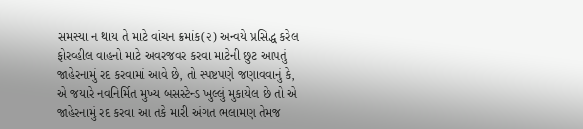સમસ્યા ન થાય તે માટે વાંચન ક્રમાંક(૨) અન્વયે પ્રસિદ્ધ કરેલ ફોરવ્હીલ વાહનો માટે અવરજવર કરવા માટેની છુટ આપતું જાહેરનામું રદ કરવામાં આવે છે, તો સ્પષ્ટપણે જણાવવાનું કે, એ જયારે નવનિર્મિત મુખ્ય બસસ્ટેન્ડ ખુલ્લું મુકાયેલ છે તો એ જાહેરનામું રદ કરવા આ તકે મારી અંગત ભલામણ તેમજ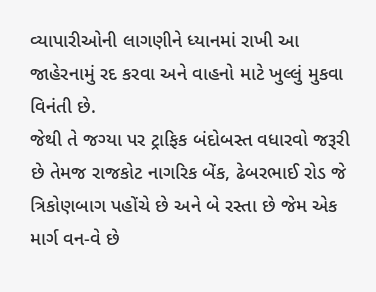વ્યાપારીઓની લાગણીને ધ્યાનમાં રાખી આ જાહેરનામું રદ કરવા અને વાહનો માટે ખુલ્લું મુકવા વિનંતી છે.
જેથી તે જગ્યા પર ટ્રાફિક બંદોબસ્ત વધારવો જરૂરી છે તેમજ રાજકોટ નાગરિક બેંક, ઢેબરભાઈ રોડ જે ત્રિકોણબાગ પહોંચે છે અને બે રસ્તા છે જેમ એક માર્ગ વન-વે છે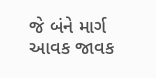જે બંને માર્ગ આવક જાવક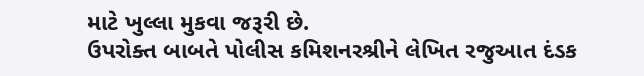માટે ખુલ્લા મુકવા જરૂરી છે.
ઉપરોક્ત બાબતે પોલીસ કમિશનરશ્રીને લેખિત રજુઆત દંડક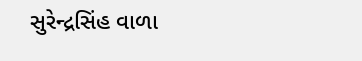સુરેન્દ્રસિંહ વાળા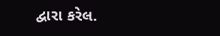દ્વારા કરેલ.